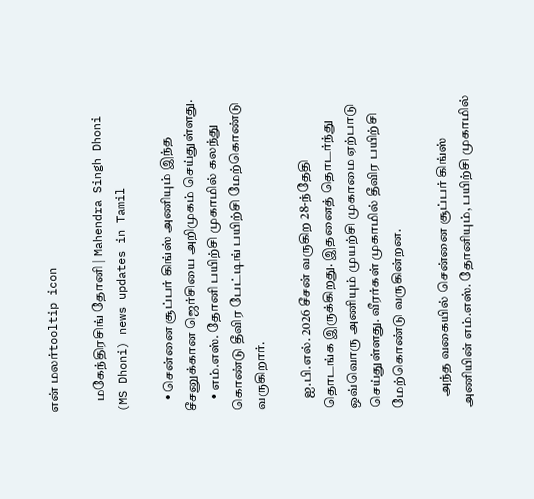என் மலர்tooltip icon

    மகேந்திரசிங் தோனி | Mahendra Singh Dhoni (MS Dhoni) news updates in Tamil

    • சென்னை சூப்பர் கிங்ஸ் அணியும் இந்த சீசனுக்கான ஜெர்சியை அறிமுகம் செய்துள்ளது.
    • எம்.எஸ். தோனி பயிற்சி முகாமில் கலந்து கொண்டு தீவிர பேட்டிங் பயிற்சி மேற்கொண்டு வருகிறார்.

    ஐ.பி.எல். 2026 சீசன் வருகிற 28-ந்தேதி தொடங்க இருக்கிறது. இதனைத் தொடர்ந்து ஒவ்வொரு அணியும் முயற்சி முகாமை ஏற்பாடு செய்துள்ளது. வீரர்கள் முகாமில் தீவிர பயிற்சி மேற்கொண்டு வருகின்றன.

    அந்த வகையில் சென்னை சூப்பர் கிங்ஸ் அணியின் எம்.எஸ். தோனியும், பயிற்சி முகாமில்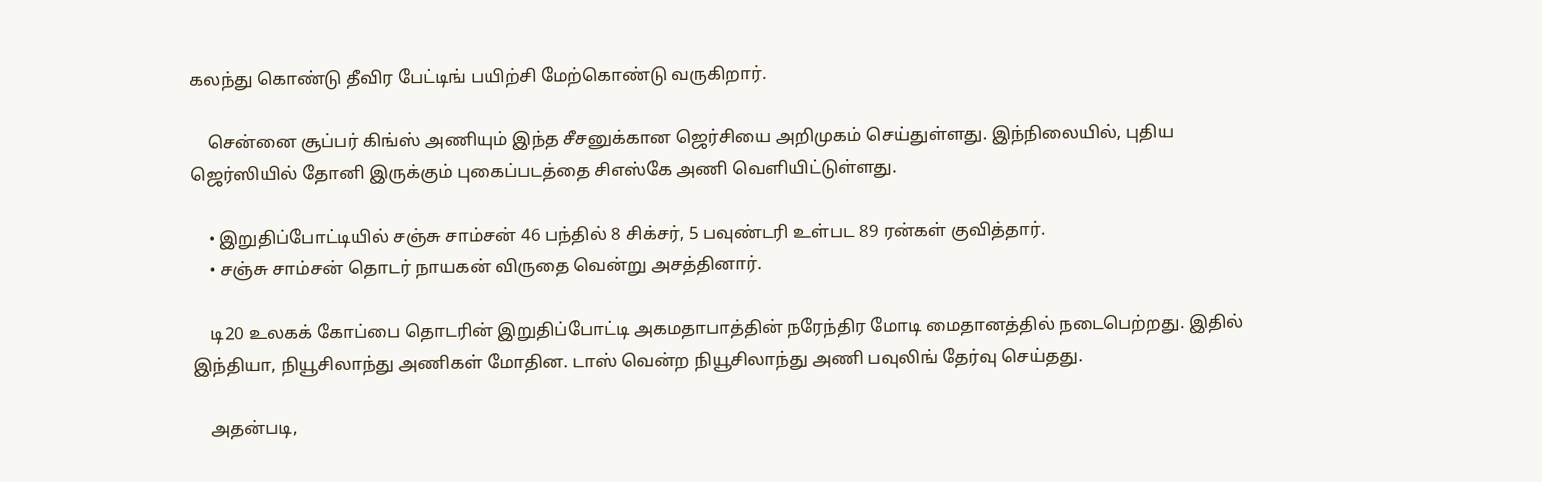கலந்து கொண்டு தீவிர பேட்டிங் பயிற்சி மேற்கொண்டு வருகிறார்.

    சென்னை சூப்பர் கிங்ஸ் அணியும் இந்த சீசனுக்கான ஜெர்சியை அறிமுகம் செய்துள்ளது. இந்நிலையில், புதிய ஜெர்ஸியில் தோனி இருக்கும் புகைப்படத்தை சிஎஸ்கே அணி வெளியிட்டுள்ளது.

    • இறுதிப்போட்டியில் சஞ்சு சாம்சன் 46 பந்தில் 8 சிக்சர், 5 பவுண்டரி உள்பட 89 ரன்கள் குவித்தார்.
    • சஞ்சு சாம்சன் தொடர் நாயகன் விருதை வென்று அசத்தினார்.

    டி20 உலகக் கோப்பை தொடரின் இறுதிப்போட்டி அகமதாபாத்தின் நரேந்திர மோடி மைதானத்தில் நடைபெற்றது. இதில் இந்தியா, நியூசிலாந்து அணிகள் மோதின. டாஸ் வென்ற நியூசிலாந்து அணி பவுலிங் தேர்வு செய்தது.

    அதன்படி,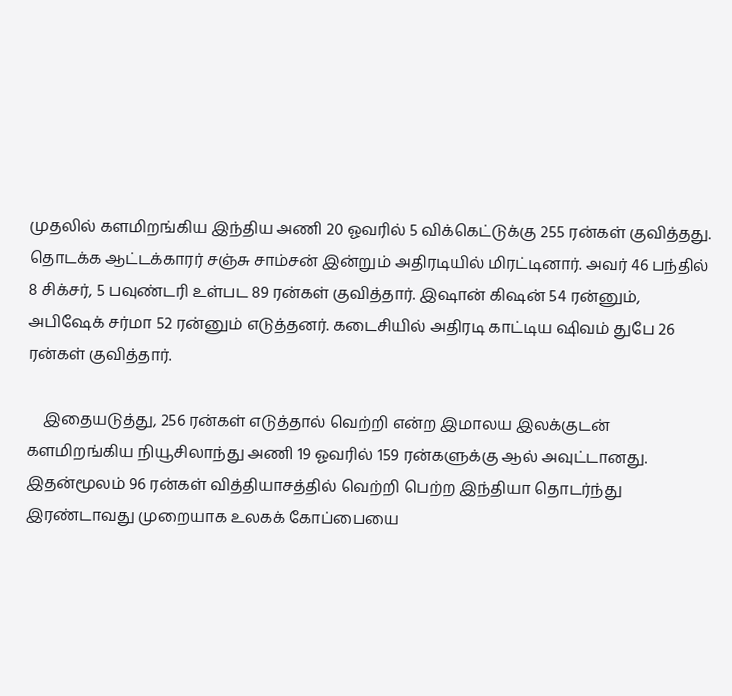முதலில் களமிறங்கிய இந்திய அணி 20 ஓவரில் 5 விக்கெட்டுக்கு 255 ரன்கள் குவித்தது. தொடக்க ஆட்டக்காரர் சஞ்சு சாம்சன் இன்றும் அதிரடியில் மிரட்டினார். அவர் 46 பந்தில் 8 சிக்சர், 5 பவுண்டரி உள்பட 89 ரன்கள் குவித்தார். இஷான் கிஷன் 54 ரன்னும், அபிஷேக் சர்மா 52 ரன்னும் எடுத்தனர். கடைசியில் அதிரடி காட்டிய ஷிவம் துபே 26 ரன்கள் குவித்தார்.

    இதையடுத்து, 256 ரன்கள் எடுத்தால் வெற்றி என்ற இமாலய இலக்குடன் களமிறங்கிய நியூசிலாந்து அணி 19 ஓவரில் 159 ரன்களுக்கு ஆல் அவுட்டானது. இதன்மூலம் 96 ரன்கள் வித்தியாசத்தில் வெற்றி பெற்ற இந்தியா தொடர்ந்து இரண்டாவது முறையாக உலகக் கோப்பையை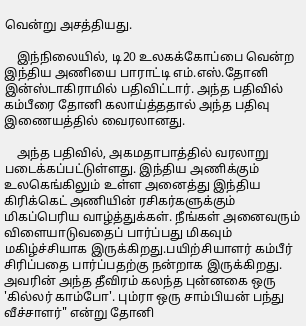வென்று அசத்தியது.

    இந்நிலையில், டி20 உலகக்கோப்பை வென்ற இந்திய அணியை பாராட்டி எம்.எஸ்.தோனி இன்ஸ்டாகிராமில் பதிவிட்டார். அந்த பதிவில் கம்பீரை தோனி கலாய்த்ததால் அந்த பதிவு இணையத்தில் வைரலானது.

    அந்த பதிவில், அகமதாபாத்தில் வரலாறு படைக்கப்பட்டுள்ளது. இந்திய அணிக்கும் உலகெங்கிலும் உள்ள அனைத்து இந்திய கிரிக்கெட் அணியின் ரசிகர்களுக்கும் மிகப்பெரிய வாழ்த்துக்கள். நீங்கள் அனைவரும் விளையாடுவதைப் பார்ப்பது மிகவும் மகிழ்ச்சியாக இருக்கிறது.பயிற்சியாளர் கம்பீர் சிரிப்பதை பார்ப்பதற்கு நன்றாக இருக்கிறது. அவரின் அந்த தீவிரம் கலந்த புன்னகை ஒரு 'கில்லர் காம்போ'. பும்ரா ஒரு சாம்பியன் பந்து வீச்சாளர்" என்று தோனி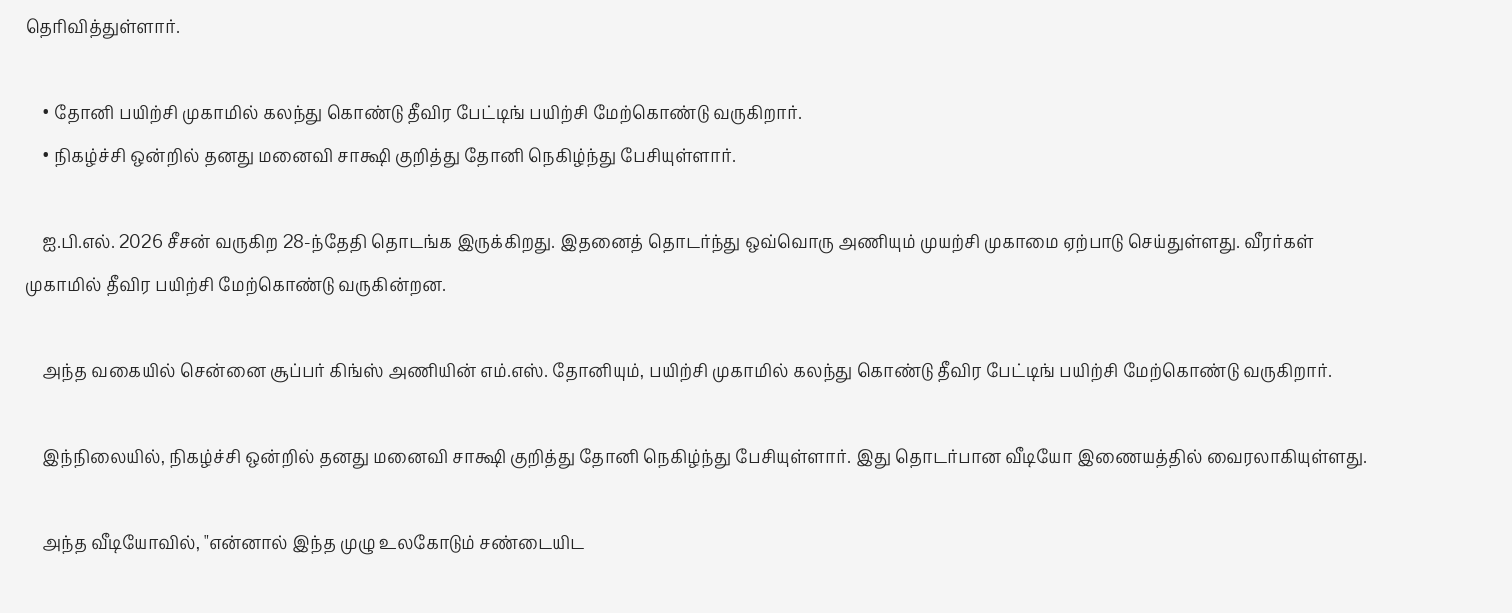தெரிவித்துள்ளார்.

    • தோனி பயிற்சி முகாமில் கலந்து கொண்டு தீவிர பேட்டிங் பயிற்சி மேற்கொண்டு வருகிறார்.
    • நிகழ்ச்சி ஒன்றில் தனது மனைவி சாக்ஷி குறித்து தோனி நெகிழ்ந்து பேசியுள்ளார்.

    ஐ.பி.எல். 2026 சீசன் வருகிற 28-ந்தேதி தொடங்க இருக்கிறது. இதனைத் தொடர்ந்து ஒவ்வொரு அணியும் முயற்சி முகாமை ஏற்பாடு செய்துள்ளது. வீரர்கள் முகாமில் தீவிர பயிற்சி மேற்கொண்டு வருகின்றன.

    அந்த வகையில் சென்னை சூப்பர் கிங்ஸ் அணியின் எம்.எஸ். தோனியும், பயிற்சி முகாமில் கலந்து கொண்டு தீவிர பேட்டிங் பயிற்சி மேற்கொண்டு வருகிறார்.

    இந்நிலையில், நிகழ்ச்சி ஒன்றில் தனது மனைவி சாக்ஷி குறித்து தோனி நெகிழ்ந்து பேசியுள்ளார். இது தொடர்பான வீடியோ இணையத்தில் வைரலாகியுள்ளது.

    அந்த வீடியோவில், "என்னால் இந்த முழு உலகோடும் சண்டையிட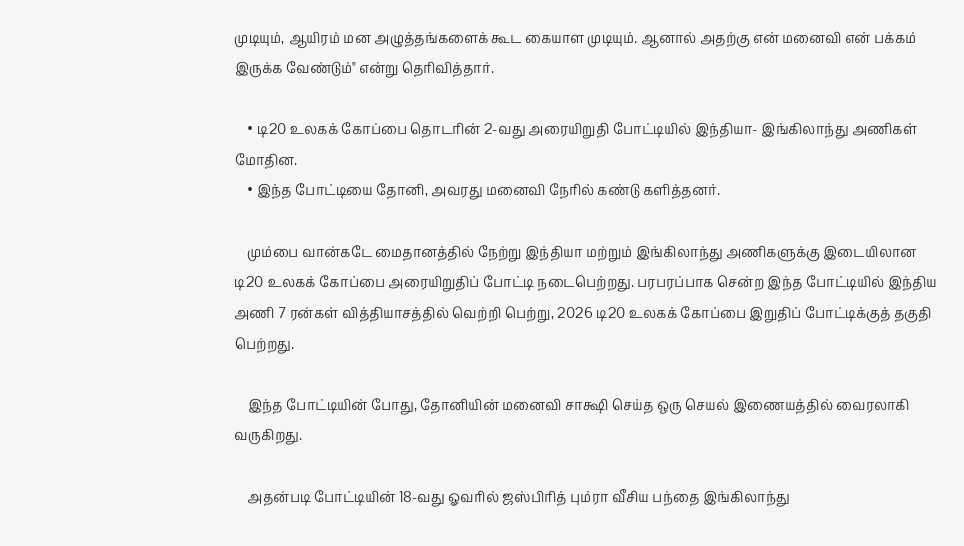முடியும், ஆயிரம் மன அழுத்தங்களைக் கூட கையாள முடியும். ஆனால் அதற்கு என் மனைவி என் பக்கம் இருக்க வேண்டும்" என்று தெரிவித்தார்.

    • டி20 உலகக் கோப்பை தொடரின் 2-வது அரையிறுதி போட்டியில் இந்தியா- இங்கிலாந்து அணிகள் மோதின.
    • இந்த போட்டியை தோனி, அவரது மனைவி நேரில் கண்டு களித்தனர்.

    மும்பை வான்கடே மைதானத்தில் நேற்று இந்தியா மற்றும் இங்கிலாந்து அணிகளுக்கு இடையிலான டி20 உலகக் கோப்பை அரையிறுதிப் போட்டி நடைபெற்றது. பரபரப்பாக சென்ற இந்த போட்டியில் இந்திய அணி 7 ரன்கள் வித்தியாசத்தில் வெற்றி பெற்று, 2026 டி20 உலகக் கோப்பை இறுதிப் போட்டிக்குத் தகுதி பெற்றது.

    இந்த போட்டியின் போது, தோனியின் மனைவி சாக்ஷி செய்த ஒரு செயல் இணையத்தில் வைரலாகி வருகிறது.

    அதன்படி போட்டியின் 18-வது ஓவரில் ஜஸ்பிரித் பும்ரா வீசிய பந்தை இங்கிலாந்து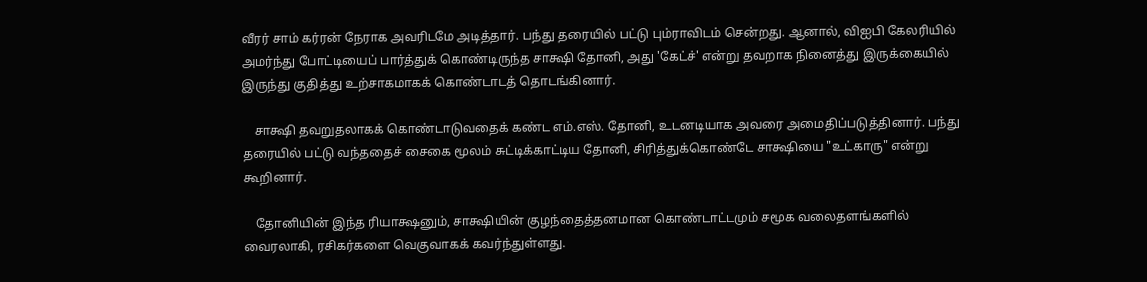வீரர் சாம் கர்ரன் நேராக அவரிடமே அடித்தார். பந்து தரையில் பட்டு பும்ராவிடம் சென்றது. ஆனால், விஐபி கேலரியில் அமர்ந்து போட்டியைப் பார்த்துக் கொண்டிருந்த சாக்ஷி தோனி, அது 'கேட்ச்' என்று தவறாக நினைத்து இருக்கையில் இருந்து குதித்து உற்சாகமாகக் கொண்டாடத் தொடங்கினார்.

    சாக்ஷி தவறுதலாகக் கொண்டாடுவதைக் கண்ட எம்.எஸ். தோனி, உடனடியாக அவரை அமைதிப்படுத்தினார். பந்து தரையில் பட்டு வந்ததைச் சைகை மூலம் சுட்டிக்காட்டிய தோனி, சிரித்துக்கொண்டே சாக்ஷியை "உட்காரு" என்று கூறினார்.

    தோனியின் இந்த ரியாக்ஷனும், சாக்ஷியின் குழந்தைத்தனமான கொண்டாட்டமும் சமூக வலைதளங்களில் வைரலாகி, ரசிகர்களை வெகுவாகக் கவர்ந்துள்ளது.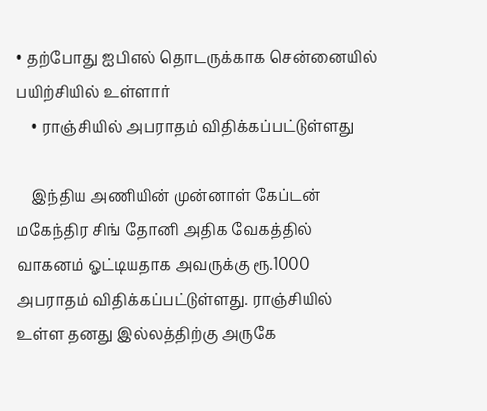• தற்போது ஐபிஎல் தொடருக்காக சென்னையில் பயிற்சியில் உள்ளார்
    • ராஞ்சியில் அபராதம் விதிக்கப்பட்டுள்ளது

    இந்திய அணியின் முன்னாள் கேப்டன் மகேந்திர சிங் தோனி அதிக வேகத்தில் வாகனம் ஓட்டியதாக அவருக்கு ரூ.1000 அபராதம் விதிக்கப்பட்டுள்ளது. ராஞ்சியில் உள்ள தனது இல்லத்திற்கு அருகே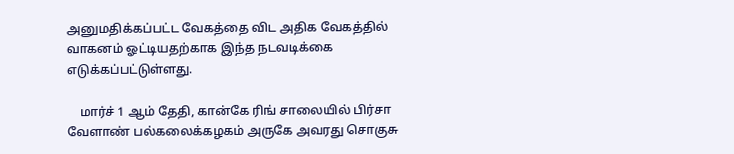அனுமதிக்கப்பட்ட வேகத்தை விட அதிக வேகத்தில் வாகனம் ஓட்டியதற்காக இந்த நடவடிக்கை எடுக்கப்பட்டுள்ளது.

    மார்ச் 1 ஆம் தேதி, கான்கே ரிங் சாலையில் பிர்சா வேளாண் பல்கலைக்கழகம் அருகே அவரது சொகுசு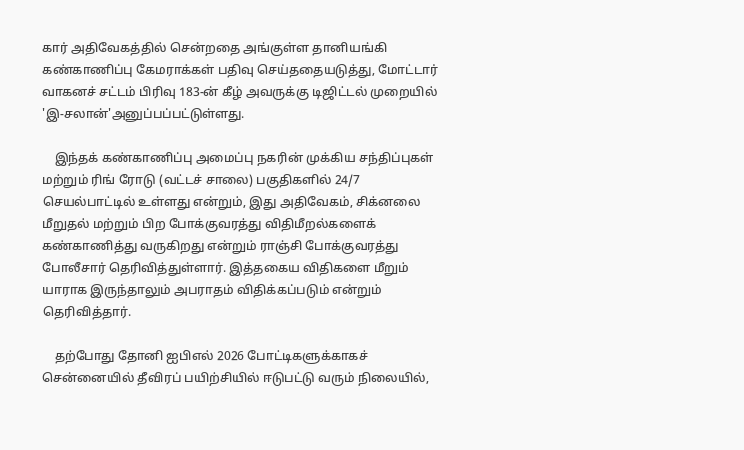கார் அதிவேகத்தில் சென்றதை அங்குள்ள தானியங்கி கண்காணிப்பு கேமராக்கள் பதிவு செய்ததையடுத்து, மோட்டார் வாகனச் சட்டம் பிரிவு 183-ன் கீழ் அவருக்கு டிஜிட்டல் முறையில் 'இ-சலான்'அனுப்பப்பட்டுள்ளது.

    இந்தக் கண்காணிப்பு அமைப்பு நகரின் முக்கிய சந்திப்புகள் மற்றும் ரிங் ரோடு (வட்டச் சாலை) பகுதிகளில் 24/7 செயல்பாட்டில் உள்ளது என்றும், இது அதிவேகம், சிக்னலை மீறுதல் மற்றும் பிற போக்குவரத்து விதிமீறல்களைக் கண்காணித்து வருகிறது என்றும் ராஞ்சி போக்குவரத்து போலீசார் தெரிவித்துள்ளார். இத்தகைய விதிகளை மீறும் யாராக இருந்தாலும் அபராதம் விதிக்கப்படும் என்றும் தெரிவித்தார்.

    தற்போது தோனி ஐபிஎல் 2026 போட்டிகளுக்காகச் சென்னையில் தீவிரப் பயிற்சியில் ஈடுபட்டு வரும் நிலையில்,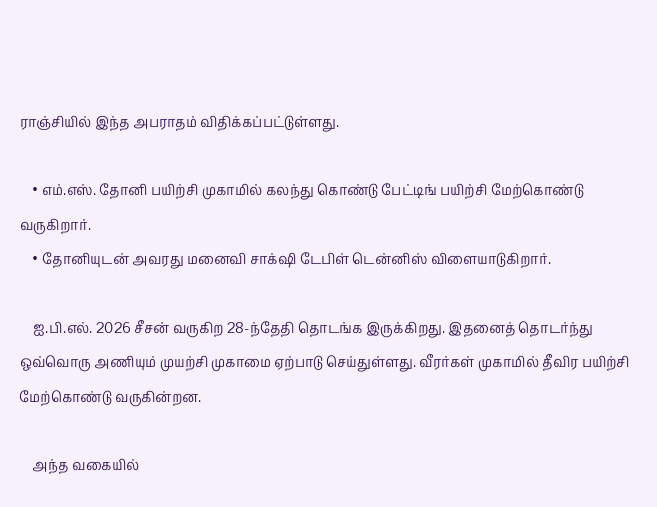ராஞ்சியில் இந்த அபராதம் விதிக்கப்பட்டுள்ளது.

    • எம்.எஸ். தோனி பயிற்சி முகாமில் கலந்து கொண்டு பேட்டிங் பயிற்சி மேற்கொண்டு வருகிறார்.
    • தோனியுடன் அவரது மனைவி சாக்‌ஷி டேபிள் டென்னிஸ் விளையாடுகிறார்.

    ஐ.பி.எல். 2026 சீசன் வருகிற 28-ந்தேதி தொடங்க இருக்கிறது. இதனைத் தொடர்ந்து ஒவ்வொரு அணியும் முயற்சி முகாமை ஏற்பாடு செய்துள்ளது. வீரர்கள் முகாமில் தீவிர பயிற்சி மேற்கொண்டு வருகின்றன.

    அந்த வகையில்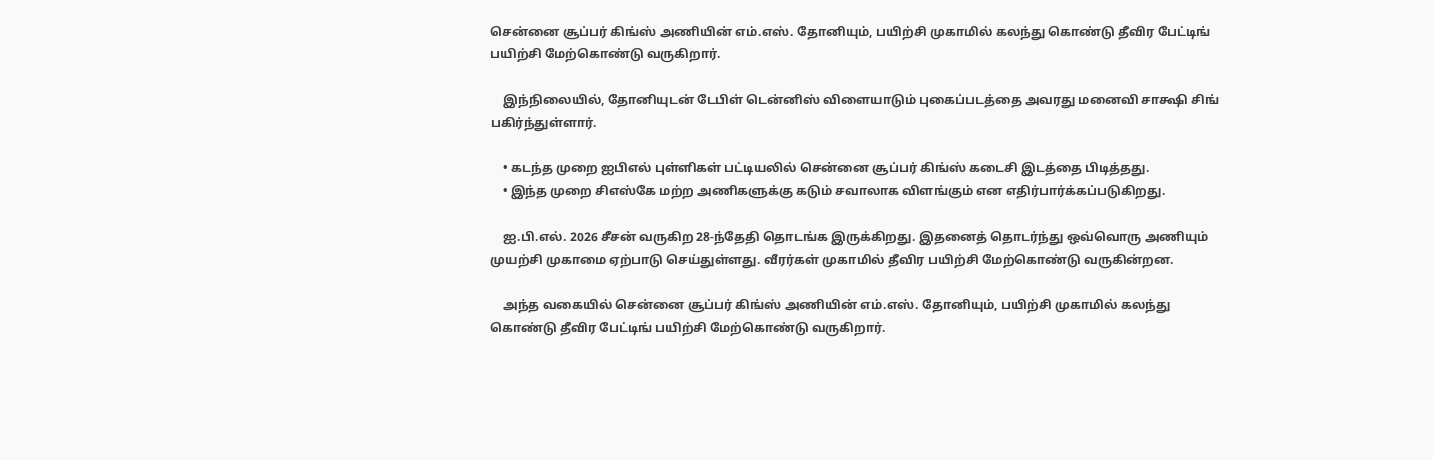சென்னை சூப்பர் கிங்ஸ் அணியின் எம்.எஸ். தோனியும், பயிற்சி முகாமில் கலந்து கொண்டு தீவிர பேட்டிங் பயிற்சி மேற்கொண்டு வருகிறார்.

    இந்நிலையில், தோனியுடன் டேபிள் டென்னிஸ் விளையாடும் புகைப்படத்தை அவரது மனைவி சாக்ஷி சிங் பகிர்ந்துள்ளார்.

    • கடந்த முறை ஐபிஎல் புள்ளிகள் பட்டியலில் சென்னை சூப்பர் கிங்ஸ் கடைசி இடத்தை பிடித்தது.
    • இந்த முறை சிஎஸ்கே மற்ற அணிகளுக்கு கடும் சவாலாக விளங்கும் என எதிர்பார்க்கப்படுகிறது.

    ஐ.பி.எல். 2026 சீசன் வருகிற 28-ந்தேதி தொடங்க இருக்கிறது. இதனைத் தொடர்ந்து ஒவ்வொரு அணியும் முயற்சி முகாமை ஏற்பாடு செய்துள்ளது. வீரர்கள் முகாமில் தீவிர பயிற்சி மேற்கொண்டு வருகின்றன.

    அந்த வகையில் சென்னை சூப்பர் கிங்ஸ் அணியின் எம்.எஸ். தோனியும், பயிற்சி முகாமில் கலந்து கொண்டு தீவிர பேட்டிங் பயிற்சி மேற்கொண்டு வருகிறார்.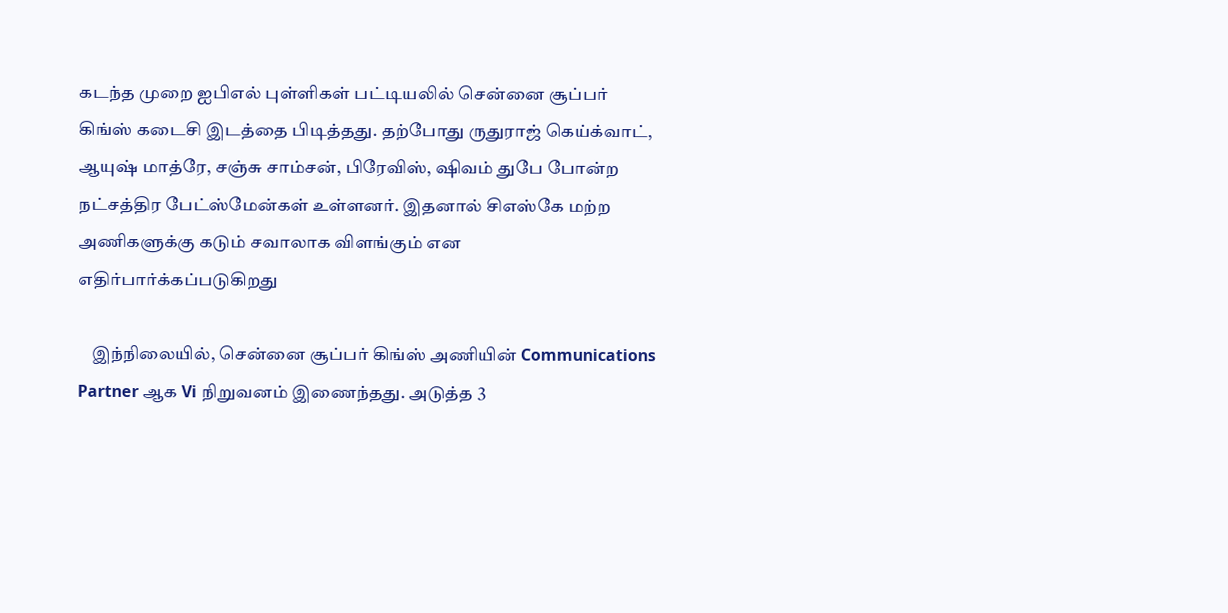கடந்த முறை ஐபிஎல் புள்ளிகள் பட்டியலில் சென்னை சூப்பர் கிங்ஸ் கடைசி இடத்தை பிடித்தது. தற்போது ருதுராஜ் கெய்க்வாட், ஆயுஷ் மாத்ரே, சஞ்சு சாம்சன், பிரேவிஸ், ஷிவம் துபே போன்ற நட்சத்திர பேட்ஸ்மேன்கள் உள்ளனர். இதனால் சிஎஸ்கே மற்ற அணிகளுக்கு கடும் சவாலாக விளங்கும் என எதிர்பார்க்கப்படுகிறது

    இந்நிலையில், சென்னை சூப்பர் கிங்ஸ் அணியின் Communications Partner ஆக Vi நிறுவனம் இணைந்தது. அடுத்த 3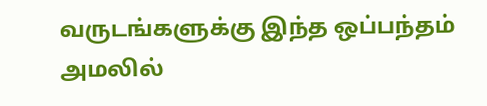வருடங்களுக்கு இந்த ஒப்பந்தம் அமலில்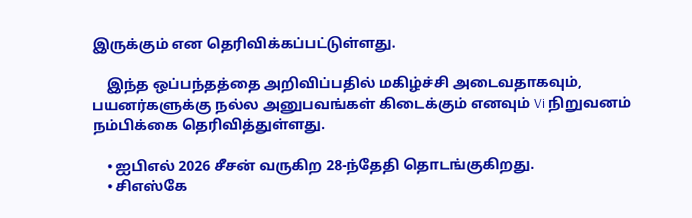இருக்கும் என தெரிவிக்கப்பட்டுள்ளது.

    இந்த ஒப்பந்தத்தை அறிவிப்பதில் மகிழ்ச்சி அடைவதாகவும், பயனர்களுக்கு நல்ல அனுபவங்கள் கிடைக்கும் எனவும் Vi நிறுவனம் நம்பிக்கை தெரிவித்துள்ளது.

    • ஐபிஎல் 2026 சீசன் வருகிற 28-ந்தேதி தொடங்குகிறது.
    • சிஎஸ்கே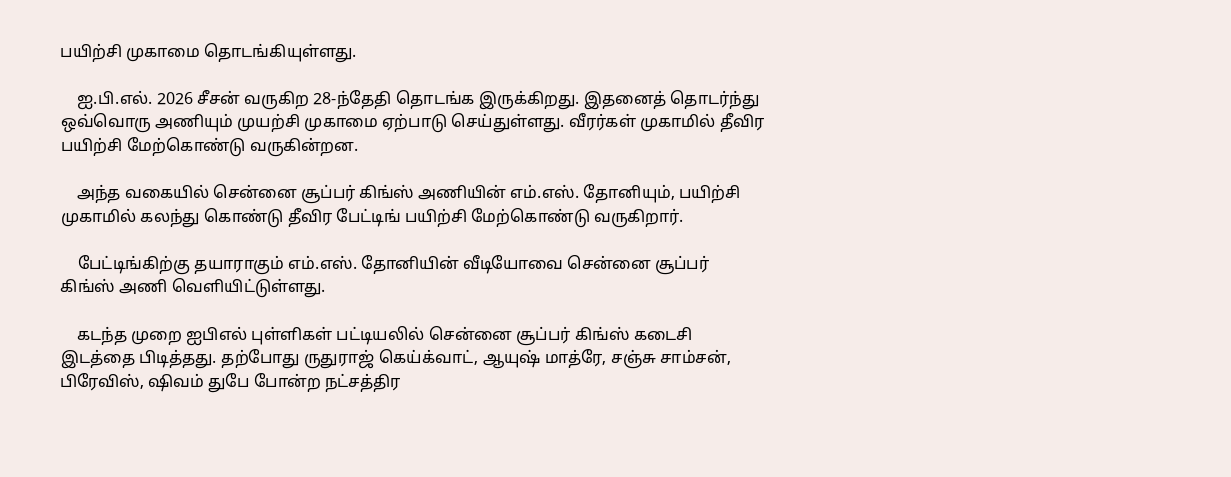பயிற்சி முகாமை தொடங்கியுள்ளது.

    ஐ.பி.எல். 2026 சீசன் வருகிற 28-ந்தேதி தொடங்க இருக்கிறது. இதனைத் தொடர்ந்து ஒவ்வொரு அணியும் முயற்சி முகாமை ஏற்பாடு செய்துள்ளது. வீரர்கள் முகாமில் தீவிர பயிற்சி மேற்கொண்டு வருகின்றன.

    அந்த வகையில் சென்னை சூப்பர் கிங்ஸ் அணியின் எம்.எஸ். தோனியும், பயிற்சி முகாமில் கலந்து கொண்டு தீவிர பேட்டிங் பயிற்சி மேற்கொண்டு வருகிறார்.

    பேட்டிங்கிற்கு தயாராகும் எம்.எஸ். தோனியின் வீடியோவை சென்னை சூப்பர் கிங்ஸ் அணி வெளியிட்டுள்ளது.

    கடந்த முறை ஐபிஎல் புள்ளிகள் பட்டியலில் சென்னை சூப்பர் கிங்ஸ் கடைசி இடத்தை பிடித்தது. தற்போது ருதுராஜ் கெய்க்வாட், ஆயுஷ் மாத்ரே, சஞ்சு சாம்சன், பிரேவிஸ், ஷிவம் துபே போன்ற நட்சத்திர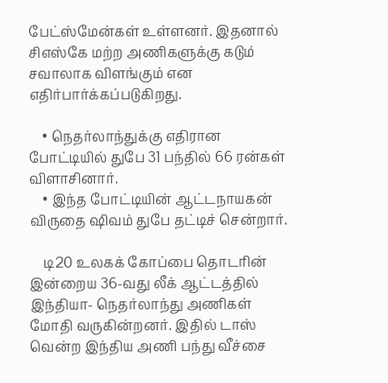பேட்ஸ்மேன்கள் உள்ளனர். இதனால் சிஎஸ்கே மற்ற அணிகளுக்கு கடும் சவாலாக விளங்கும் என எதிர்பார்க்கப்படுகிறது.

    • நெதர்லாந்துக்கு எதிரான போட்டியில் துபே 31 பந்தில் 66 ரன்கள் விளாசினார்.
    • இந்த போட்டியின் ஆட்டநாயகன் விருதை ஷிவம் துபே தட்டிச் சென்றார்.

    டி20 உலகக் கோப்பை தொடரின் இன்றைய 36-வது லீக் ஆட்டத்தில் இந்தியா- நெதர்லாந்து அணிகள் மோதி வருகின்றனர். இதில் டாஸ் வென்ற இந்திய அணி பந்து வீச்சை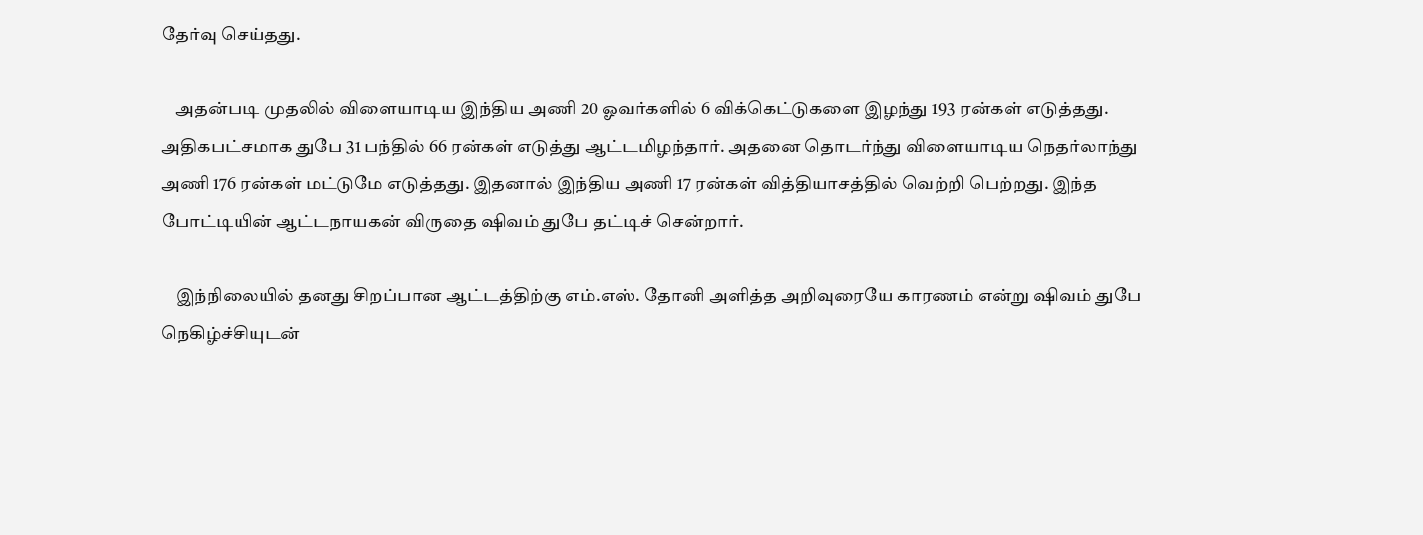தேர்வு செய்தது.

    அதன்படி முதலில் விளையாடிய இந்திய அணி 20 ஓவர்களில் 6 விக்கெட்டுகளை இழந்து 193 ரன்கள் எடுத்தது. அதிகபட்சமாக துபே 31 பந்தில் 66 ரன்கள் எடுத்து ஆட்டமிழந்தார். அதனை தொடர்ந்து விளையாடிய நெதர்லாந்து அணி 176 ரன்கள் மட்டுமே எடுத்தது. இதனால் இந்திய அணி 17 ரன்கள் வித்தியாசத்தில் வெற்றி பெற்றது. இந்த போட்டியின் ஆட்டநாயகன் விருதை ஷிவம் துபே தட்டிச் சென்றார்.

    இந்நிலையில் தனது சிறப்பான ஆட்டத்திற்கு எம்.எஸ். தோனி அளித்த அறிவுரையே காரணம் என்று ஷிவம் துபே நெகிழ்ச்சியுடன்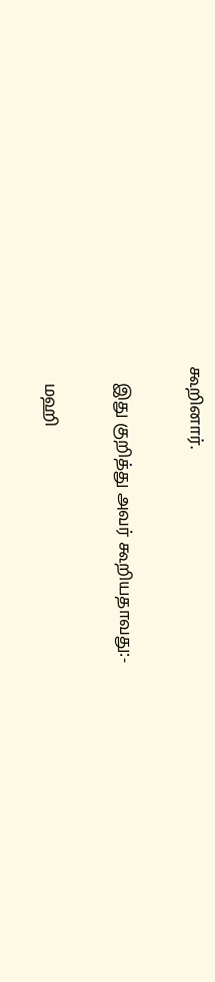கூறினார்.

    இது குறித்து அவர் கூறியதாவது:-

    மஹி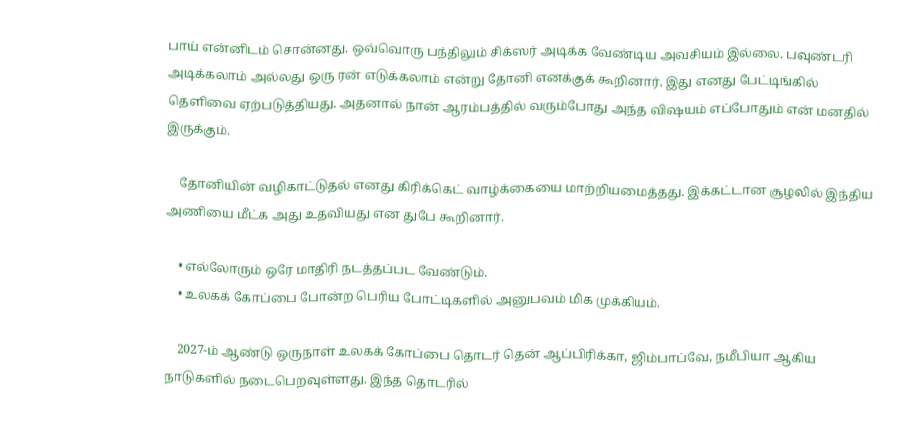பாய் என்னிடம் சொன்னது. ஒவ்வொரு பந்திலும் சிக்ஸர் அடிக்க வேண்டிய அவசியம் இல்லை. பவுண்டரி அடிக்கலாம் அல்லது ஒரு ரன் எடுக்கலாம் என்று தோனி எனக்குக் கூறினார். இது எனது பேட்டிங்கில் தெளிவை ஏற்படுத்தியது. அதனால் நான் ஆரம்பத்தில் வரும்போது அந்த விஷயம் எப்போதும் என் மனதில் இருக்கும்.

    தோனியின் வழிகாட்டுதல் எனது கிரிக்கெட் வாழ்க்கையை மாற்றியமைத்தது. இக்கட்டான சூழலில் இந்திய அணியை மீட்க அது உதவியது என துபே கூறினார்.

    • எல்லோரும் ஒரே மாதிரி நடத்தப்பட வேண்டும்.
    • உலகக் கோப்பை போன்ற பெரிய போட்டிகளில் அனுபவம் மிக முக்கியம்.

    2027-ம் ஆண்டு ஒருநாள் உலகக் கோப்பை தொடர் தென் ஆப்பிரிக்கா, ஜிம்பாப்வே, நமீபியா ஆகிய நாடுகளில் நடைபெறவுள்ளது. இந்த தொடரில்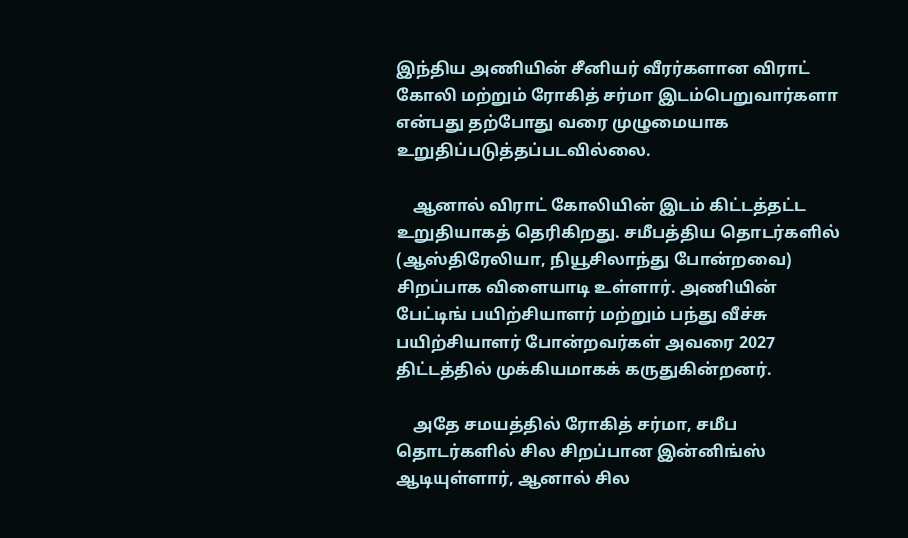இந்திய அணியின் சீனியர் வீரர்களான விராட் கோலி மற்றும் ரோகித் சர்மா இடம்பெறுவார்களா என்பது தற்போது வரை முழுமையாக உறுதிப்படுத்தப்படவில்லை.

    ஆனால் விராட் கோலியின் இடம் கிட்டத்தட்ட உறுதியாகத் தெரிகிறது. சமீபத்திய தொடர்களில் (ஆஸ்திரேலியா, நியூசிலாந்து போன்றவை) சிறப்பாக விளையாடி உள்ளார். அணியின் பேட்டிங் பயிற்சியாளர் மற்றும் பந்து வீச்சு பயிற்சியாளர் போன்றவர்கள் அவரை 2027 திட்டத்தில் முக்கியமாகக் கருதுகின்றனர்.

    அதே சமயத்தில் ரோகித் சர்மா, சமீப தொடர்களில் சில சிறப்பான இன்னிங்ஸ் ஆடியுள்ளார், ஆனால் சில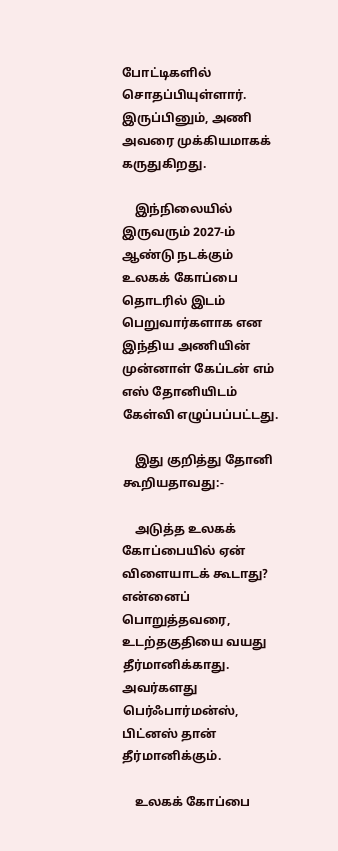போட்டிகளில் சொதப்பியுள்ளார். இருப்பினும், அணி அவரை முக்கியமாகக் கருதுகிறது.

    இந்நிலையில் இருவரும் 2027-ம் ஆண்டு நடக்கும் உலகக் கோப்பை தொடரில் இடம் பெறுவார்களாக என இந்திய அணியின் முன்னாள் கேப்டன் எம் எஸ் தோனியிடம் கேள்வி எழுப்பப்பட்டது.

    இது குறித்து தோனி கூறியதாவது:-

    அடுத்த உலகக் கோப்பையில் ஏன் விளையாடக் கூடாது? என்னைப் பொறுத்தவரை, உடற்தகுதியை வயது தீர்மானிக்காது. அவர்களது பெர்ஃபார்மன்ஸ், பிட்னஸ் தான் தீர்மானிக்கும்.

    உலகக் கோப்பை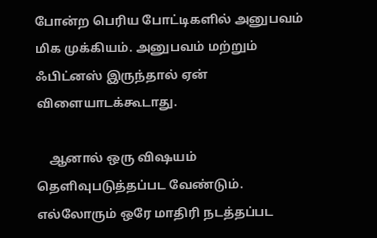போன்ற பெரிய போட்டிகளில் அனுபவம் மிக முக்கியம். அனுபவம் மற்றும் ஃபிட்னஸ் இருந்தால் ஏன் விளையாடக்கூடாது.

    ஆனால் ஒரு விஷயம் தெளிவுபடுத்தப்பட வேண்டும். எல்லோரும் ஒரே மாதிரி நடத்தப்பட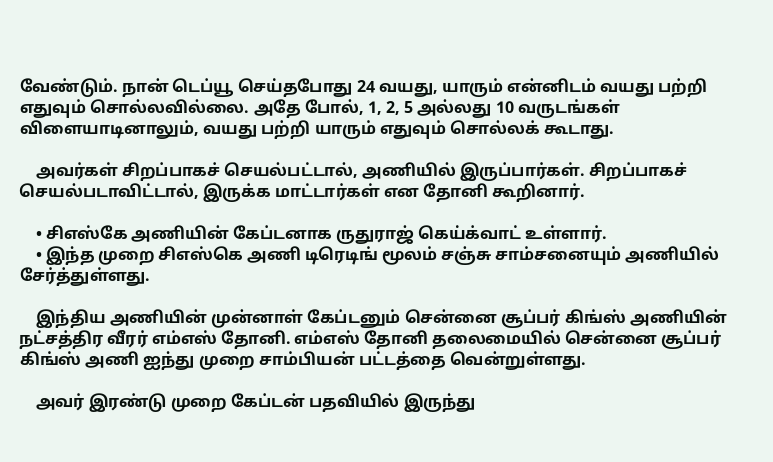வேண்டும். நான் டெப்யூ செய்தபோது 24 வயது, யாரும் என்னிடம் வயது பற்றி எதுவும் சொல்லவில்லை. அதே போல், 1, 2, 5 அல்லது 10 வருடங்கள் விளையாடினாலும், வயது பற்றி யாரும் எதுவும் சொல்லக் கூடாது.

    அவர்கள் சிறப்பாகச் செயல்பட்டால், அணியில் இருப்பார்கள். சிறப்பாகச் செயல்படாவிட்டால், இருக்க மாட்டார்கள் என தோனி கூறினார்.

    • சிஎஸ்கே அணியின் கேப்டனாக ருதுராஜ் கெய்க்வாட் உள்ளார்.
    • இந்த முறை சிஎஸ்கெ அணி டிரெடிங் மூலம் சஞ்சு சாம்சனையும் அணியில் சேர்த்துள்ளது.

    இந்திய அணியின் முன்னாள் கேப்டனும் சென்னை சூப்பர் கிங்ஸ் அணியின் நட்சத்திர வீரர் எம்எஸ் தோனி. எம்எஸ் தோனி தலைமையில் சென்னை சூப்பர் கிங்ஸ் அணி ஐந்து முறை சாம்பியன் பட்டத்தை வென்றுள்ளது.

    அவர் இரண்டு முறை கேப்டன் பதவியில் இருந்து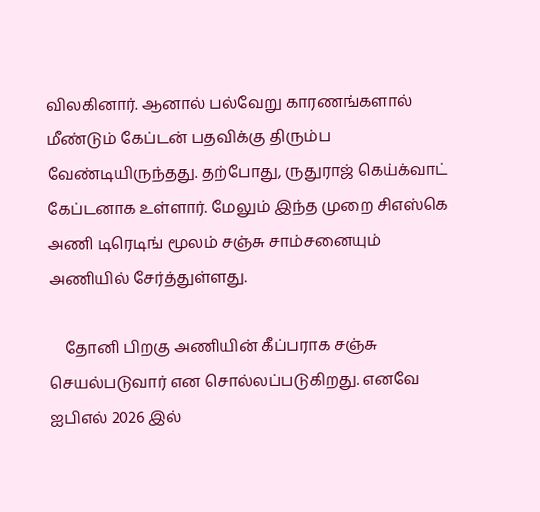விலகினார். ஆனால் பல்வேறு காரணங்களால் மீண்டும் கேப்டன் பதவிக்கு திரும்ப வேண்டியிருந்தது. தற்போது, ருதுராஜ் கெய்க்வாட் கேப்டனாக உள்ளார். மேலும் இந்த முறை சிஎஸ்கெ அணி டிரெடிங் மூலம் சஞ்சு சாம்சனையும் அணியில் சேர்த்துள்ளது.

    தோனி பிறகு அணியின் கீப்பராக சஞ்சு செயல்படுவார் என சொல்லப்படுகிறது. எனவே ஐபிஎல் 2026 இல்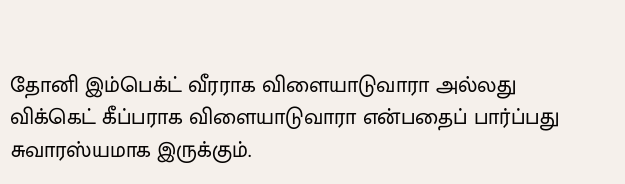தோனி இம்பெக்ட் வீரராக விளையாடுவாரா அல்லது விக்கெட் கீப்பராக விளையாடுவாரா என்பதைப் பார்ப்பது சுவாரஸ்யமாக இருக்கும்.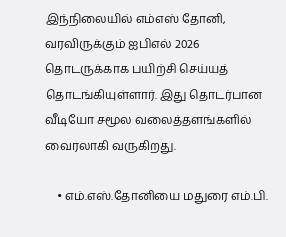இந்நிலையில் எம்எஸ் தோனி, வரவிருக்கும் ஐபிஎல் 2026 தொடருக்காக பயிற்சி செய்யத் தொடங்கியுள்ளார். இது தொடர்பான வீடியோ சமூல வலைத்தளங்களில் வைரலாகி வருகிறது.

    • எம்.எஸ்.தோனியை மதுரை எம்.பி.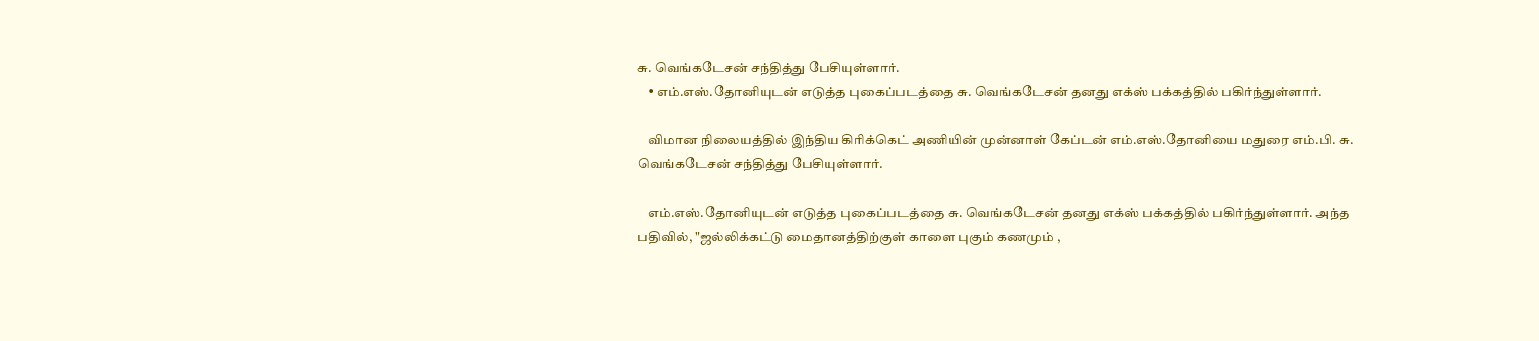சு. வெங்கடேசன் சந்தித்து பேசியுள்ளார்.
    • எம்.எஸ்.தோனியுடன் எடுத்த புகைப்படத்தை சு. வெங்கடேசன் தனது எக்ஸ் பக்கத்தில் பகிர்ந்துள்ளார்.

    விமான நிலையத்தில் இந்திய கிரிக்கெட் அணியின் முன்னாள் கேப்டன் எம்.எஸ்.தோனியை மதுரை எம்.பி. சு. வெங்கடேசன் சந்தித்து பேசியுள்ளார்.

    எம்.எஸ்.தோனியுடன் எடுத்த புகைப்படத்தை சு. வெங்கடேசன் தனது எக்ஸ் பக்கத்தில் பகிர்ந்துள்ளார். அந்த பதிவில், "ஜல்லிக்கட்டு மைதானத்திற்குள் காளை புகும் கணமும் ,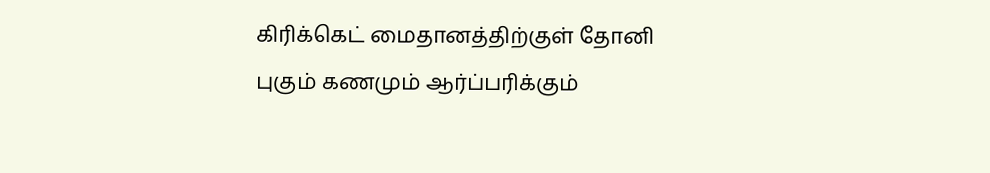கிரிக்கெட் மைதானத்திற்குள் தோனி புகும் கணமும் ஆர்ப்பரிக்கும்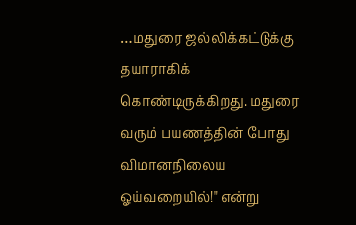…மதுரை ஜல்லிக்கட்டுக்கு தயாராகிக் கொண்டிருக்கிறது. மதுரை வரும் பயணத்தின் போது விமானநிலைய ஓய்வறையில்!" என்று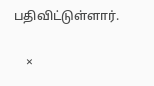பதிவிட்டுள்ளார்.

    ×